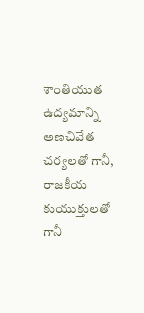శాంతియుత ఉద్యమాన్ని అణచివేత చర్యలతో గానీ, రాజకీయ కుయుక్తులతో గానీ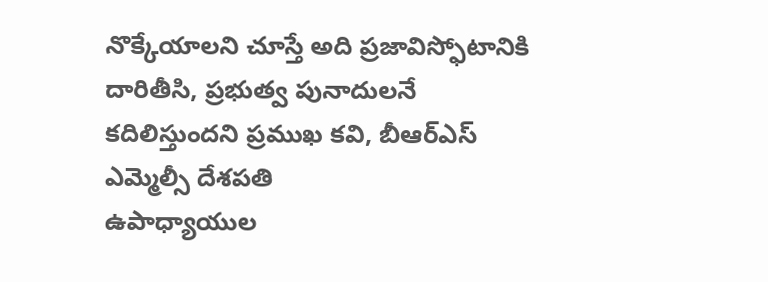నొక్కేయాలని చూస్తే అది ప్రజావిస్ఫోటానికి దారితీసి, ప్రభుత్వ పునాదులనే కదిలిస్తుందని ప్రముఖ కవి, బీఆర్ఎస్ ఎమ్మెల్సీ దేశపతి
ఉపాధ్యాయుల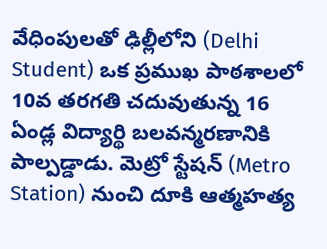వేధింపులతో ఢిల్లీలోని (Delhi Student) ఒక ప్రముఖ పాఠశాలలో 10వ తరగతి చదువుతున్న 16 ఏండ్ల విద్యార్థి బలవన్మరణానికి పాల్పడ్డాడు. మెట్రో స్టేషన్ (Metro Station) నుంచి దూకి ఆత్మహత్య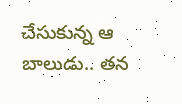చేసుకున్న ఆ బాలుడు.. తన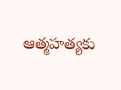ఆత్మహత్యకు